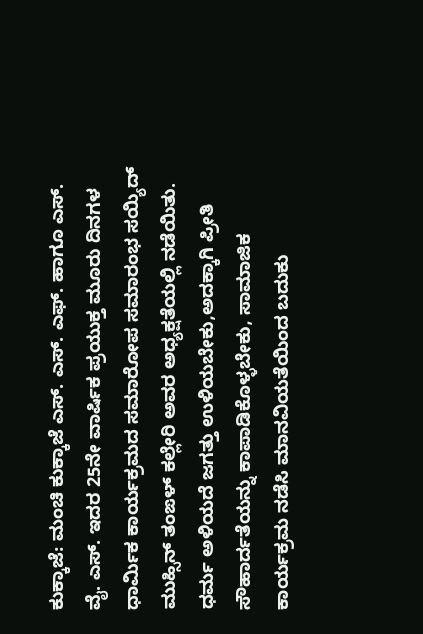ಕುಕ್ಕಾಜೆ: ಮಂಚಿ ಕುಕ್ಕಾಜೆ ಎಸ್. ಎಸ್. ಎಫ್. ಹಾಗೂ ಎಸ್. ವೈ. ಎಸ್. ಇದರ 25ನೇ ವಾರ್ಷಿಕ ಪ್ರಯುಕ್ತ ಮೂರು ದಿನಗಳ ಧಾರ್ಮಿಕ ಕಾರ್ಯಕ್ರಮದ ಸಮಾರೋಪ ಸಮಾರಂಭ ಸಯ್ಯಿದ್ ಮುಹ್ಸಿನ್ ತಂಙಳ್ ಕಲ್ಲೇರಿ ಅವರ ಅಧ್ಯಕ್ಷತೆಯಲ್ಲಿ ನಡೆಯಿತು. ಧರ್ಮ ಅಳಿಯದೆ ಜಗತ್ತು ಉಳಿಯಬೇಕು,ಅದಕ್ಕಾಗಿ ಪ್ರೀತಿ ಸೌಹಾರ್ದತೆಯನ್ನು ಕಾಪಾಡಿಕೊಳ್ಳಬೇಕು, ಸಾಮಾಜಿಕ ಕಾರ್ಯಕ್ರಮ ನಡೆಸಿ ಮಾನವಿಯತೆಯಿಂದ ಬದುಕು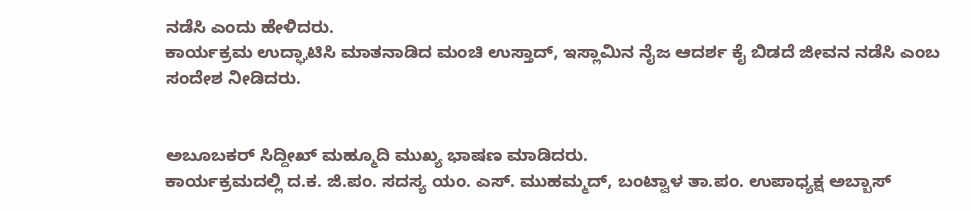ನಡೆಸಿ ಎಂದು ಹೇಳಿದರು.
ಕಾರ್ಯಕ್ರಮ ಉದ್ಘಾಟಿಸಿ ಮಾತನಾಡಿದ ಮಂಚಿ ಉಸ್ತಾದ್, ಇಸ್ಲಾಮಿನ ನೈಜ ಆದರ್ಶ ಕೈ ಬಿಡದೆ ಜೀವನ ನಡೆಸಿ ಎಂಬ ಸಂದೇಶ ನೀಡಿದರು.


ಅಬೂಬಕರ್ ಸಿದ್ದೀಖ್ ಮಹ್ಮೂದಿ ಮುಖ್ಯ ಭಾಷಣ ಮಾಡಿದರು.
ಕಾರ್ಯಕ್ರಮದಲ್ಲಿ ದ.ಕ. ಜಿ.ಪಂ. ಸದಸ್ಯ ಯಂ. ಎಸ್. ಮುಹಮ್ಮದ್, ಬಂಟ್ವಾಳ ತಾ.ಪಂ. ಉಪಾಧ್ಯಕ್ಷ ಅಬ್ಬಾಸ್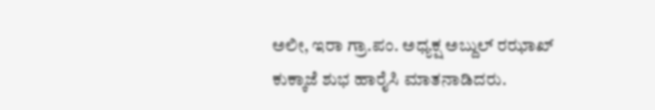ಅಲೀ, ಇರಾ ಗ್ರಾ.ಪಂ. ಅಧ್ಯಕ್ಷ ಅಬ್ದುಲ್ ರಝಾಖ್ ಕುಕ್ಕಾಜೆ ಶುಭ ಹಾರೈಸಿ ಮಾತನಾಡಿದರು.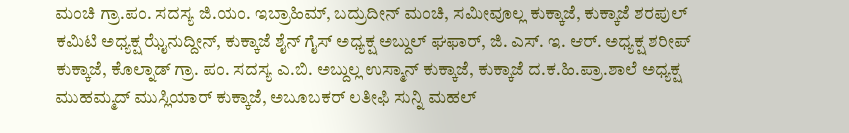ಮಂಚಿ ಗ್ರಾ.ಪಂ. ಸದಸ್ಯ ಜಿ.ಯಂ. ಇಬ್ರಾಹಿಮ್, ಬದ್ರುದೀನ್ ಮಂಚಿ, ಸಮೀವೂಲ್ಲ ಕುಕ್ಕಾಜೆ, ಕುಕ್ಕಾಜೆ ಶರಪುಲ್ ಕಮಿಟಿ ಅಧ್ಯಕ್ಷ ಝೈನುದ್ದೀನ್, ಕುಕ್ಕಾಜೆ ಶೈನ್ ಗೈಸ್ ಅಧ್ಯಕ್ಷ ಅಬ್ದುಲ್ ಘಫಾರ್, ಜಿ. ಎಸ್. ಇ. ಆರ್. ಅಧ್ಯಕ್ಷ ಶರೀಪ್ ಕುಕ್ಕಾಜೆ, ಕೊಲ್ನಾಡ್ ಗ್ರಾ. ಪಂ. ಸದಸ್ಯ ಎ.ಬಿ. ಅಬ್ದುಲ್ಲ ಉಸ್ಮಾನ್ ಕುಕ್ಕಾಜೆ, ಕುಕ್ಕಾಜೆ ದ.ಕ.ಹಿ.ಪ್ರಾ.ಶಾಲೆ ಅಧ್ಯಕ್ಷ ಮುಹಮ್ಮದ್ ಮುಸ್ಲಿಯಾರ್ ಕುಕ್ಕಾಜೆ, ಅಬೂಬಕರ್ ಲತೀಫಿ ಸುನ್ನಿ ಮಹಲ್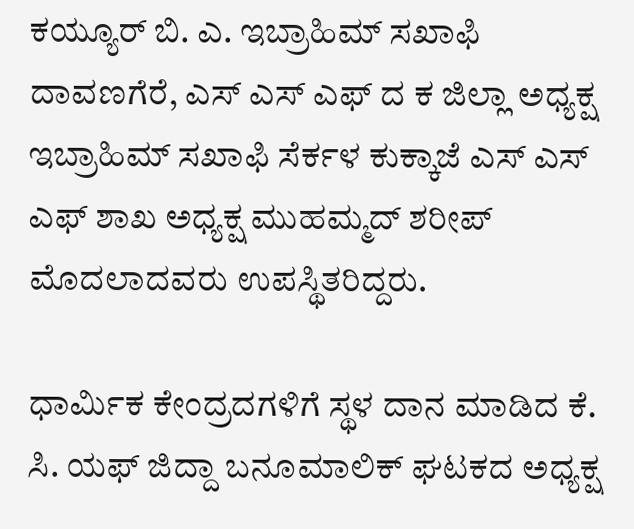ಕಯ್ಯೂರ್ ಬಿ. ಎ. ಇಬ್ರಾಹಿಮ್ ಸಖಾಫಿ ದಾವಣಗೆರೆ, ಎಸ್ ಎಸ್ ಎಫ್ ದ ಕ ಜಿಲ್ಲಾ ಅಧ್ಯಕ್ಷ ಇಬ್ರಾಹಿಮ್ ಸಖಾಫಿ ಸೆರ್ಕಳ ಕುಕ್ಕಾಜೆ ಎಸ್ ಎಸ್ ಎಫ್ ಶಾಖ ಅಧ್ಯಕ್ಷ ಮುಹಮ್ಮದ್ ಶರೀಪ್ ಮೊದಲಾದವರು ಉಪಸ್ಥಿತರಿದ್ದರು.

ಧಾರ್ಮಿಕ ಕೇಂದ್ರದಗಳಿಗೆ ಸ್ಥಳ ದಾನ ಮಾಡಿದ ಕೆ. ಸಿ. ಯಫ್ ಜಿದ್ದಾ ಬನೂಮಾಲಿಕ್ ಘಟಕದ ಅಧ್ಯಕ್ಷ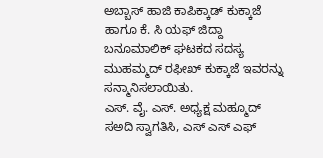ಅಬ್ಬಾಸ್ ಹಾಜಿ ಕಾಪಿಕ್ಕಾಡ್ ಕುಕ್ಕಾಜೆ ಹಾಗೂ ಕೆ. ಸಿ ಯಫ್ ಜಿದ್ದಾ ಬನೂಮಾಲಿಕ್ ಘಟಕದ ಸದಸ್ಯ ಮುಹಮ್ಮದ್ ರಫೀಖ್ ಕುಕ್ಕಾಜೆ ಇವರನ್ನು ಸನ್ಮಾನಿಸಲಾಯಿತು.
ಎಸ್. ವೈ. ಎಸ್. ಅಧ್ಯಕ್ಷ ಮಹ್ಮೂದ್ ಸಅದಿ ಸ್ವಾಗತಿಸಿ, ಎಸ್ ಎಸ್ ಎಫ್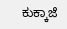ಕುಕ್ಕಾಜೆ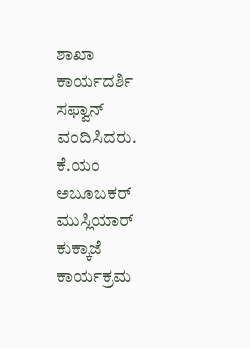ಶಾಖಾ ಕಾರ್ಯದರ್ಶಿ ಸಫ್ವಾನ್ ವಂದಿಸಿದರು. ಕೆ.ಯಂ ಅಬೂಬಕರ್ ಮುಸ್ಲಿಯಾರ್ ಕುಕ್ಕಾಜೆ ಕಾರ್ಯಕ್ರಮ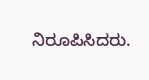ನಿರೂಪಿಸಿದರು.